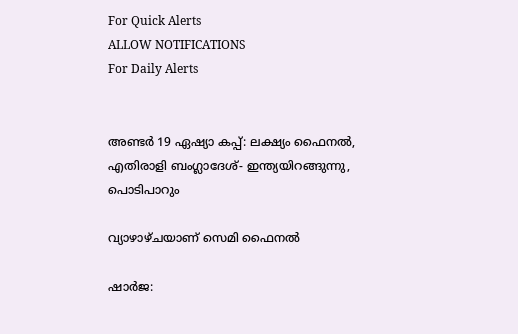For Quick Alerts
ALLOW NOTIFICATIONS
For Daily Alerts


അണ്ടര്‍ 19 ഏഷ്യാ കപ്പ്: ലക്ഷ്യം ഫൈനല്‍, എതിരാളി ബംഗ്ലാദേശ്- ഇന്ത്യയിറങ്ങുന്നു, പൊടിപാറും

വ്യാഴാഴ്ചയാണ് സെമി ഫൈനല്‍

ഷാര്‍ജ: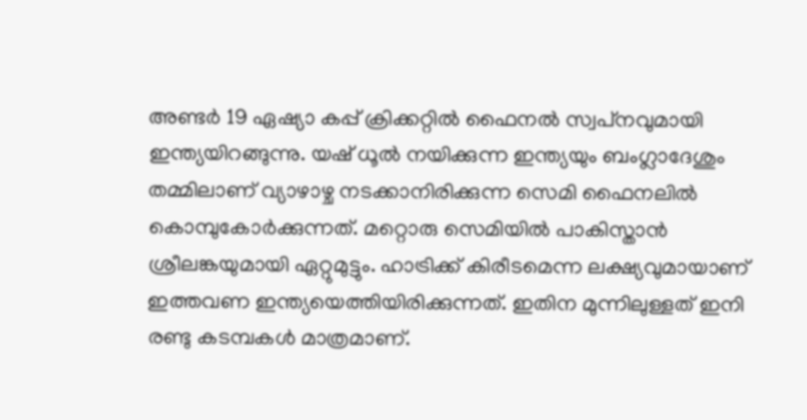അണ്ടര്‍ 19 ഏഷ്യാ കപ്പ് ക്രിക്കറ്റില്‍ ഫൈനല്‍ സ്വപ്‌നവുമായി ഇന്ത്യയിറങ്ങുന്നു. യഷ് ധൂല്‍ നയിക്കുന്ന ഇന്ത്യയും ബംഗ്ലാദേശും തമ്മിലാണ് വ്യാഴാഴ്ച നടക്കാനിരിക്കുന്ന സെമി ഫൈനലില്‍ കൊമ്പുകോര്‍ക്കുന്നത്. മറ്റൊരു സെമിയില്‍ പാകിസ്താന്‍ ശ്രീലങ്കയുമായി ഏറ്റുമുട്ടും. ഹാട്രിക്ക് കിരീടമെന്ന ലക്ഷ്യവുമായാണ് ഇത്തവണ ഇന്ത്യയെത്തിയിരിക്കുന്നത്. ഇതിന മുന്നിലുള്ളത് ഇനി രണ്ടു കടമ്പകള്‍ മാത്രമാണ്.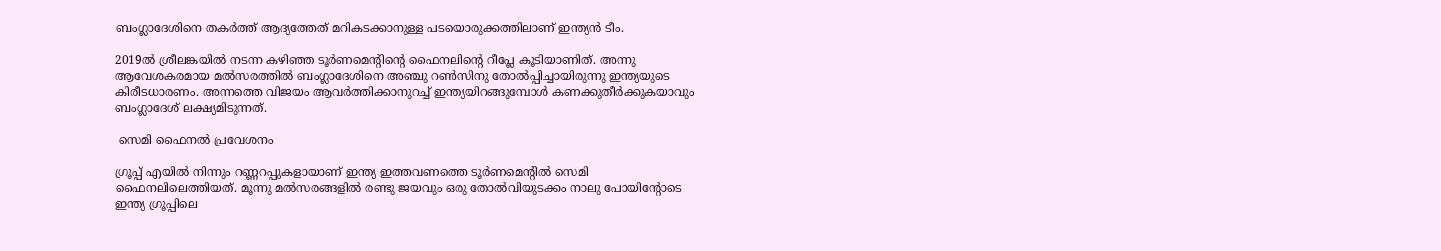ബംഗ്ലാദേശിനെ തകര്‍ത്ത് ആദ്യത്തേത് മറികടക്കാനുള്ള പടയൊരുക്കത്തിലാണ് ഇന്ത്യന്‍ ടീം.

2019ല്‍ ശ്രീലങ്കയില്‍ നടന്ന കഴിഞ്ഞ ടൂര്‍ണമെന്റിന്റെ ഫൈനലിന്റെ റീപ്ലേ കൂടിയാണിത്. അന്നു ആവേശകരമായ മല്‍സരത്തില്‍ ബംഗ്ലാദേശിനെ അഞ്ചു റണ്‍സിനു തോല്‍പ്പിച്ചായിരുന്നു ഇന്ത്യയുടെ കിരീടധാരണം. അന്നത്തെ വിജയം ആവര്‍ത്തിക്കാനുറച്ച് ഇന്ത്യയിറങ്ങുമ്പോള്‍ കണക്കുതീര്‍ക്കുകയാവും ബംഗ്ലാദേശ് ലക്ഷ്യമിടുന്നത്.

 സെമി ഫൈനല്‍ പ്രവേശനം

ഗ്രൂപ്പ് എയില്‍ നിന്നും റണ്ണറപ്പുകളായാണ് ഇന്ത്യ ഇത്തവണത്തെ ടൂര്‍ണമെന്റില്‍ സെമി ഫൈനലിലെത്തിയത്. മൂന്നു മല്‍സരങ്ങളില്‍ രണ്ടു ജയവും ഒരു തോല്‍വിയുടക്കം നാലു പോയിന്റോടെ ഇന്ത്യ ഗ്രൂപ്പിലെ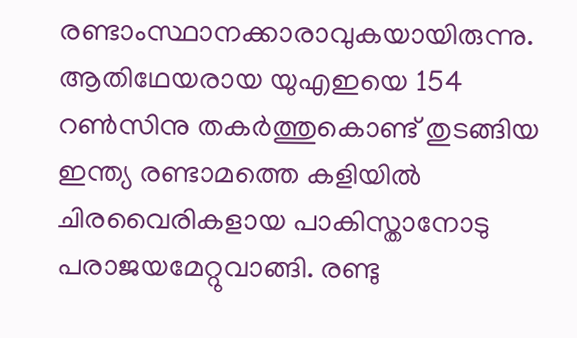രണ്ടാംസ്ഥാനക്കാരാവുകയായിരുന്നു. ആതിഥേയരായ യുഎഇയെ 154 റണ്‍സിനു തകര്‍ത്തുകൊണ്ട് തുടങ്ങിയ ഇന്ത്യ രണ്ടാമത്തെ കളിയില്‍ ചിരവൈരികളായ പാകിസ്താനോടു പരാജയമേറ്റുവാങ്ങി. രണ്ടു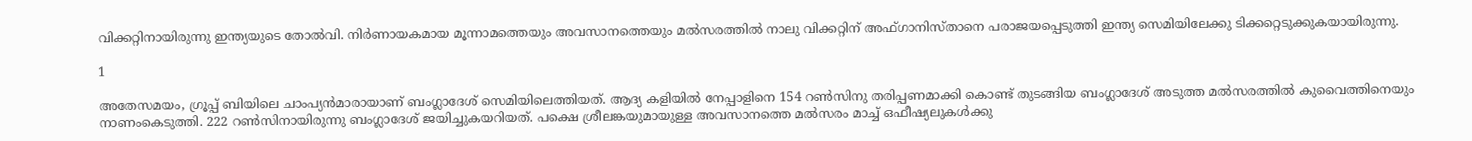വിക്കറ്റിനായിരുന്നു ഇന്ത്യയുടെ തോല്‍വി. നിര്‍ണായകമായ മൂന്നാമത്തെയും അവസാനത്തെയും മല്‍സരത്തില്‍ നാലു വിക്കറ്റിന് അഫ്ഗാനിസ്താനെ പരാജയപ്പെടുത്തി ഇന്ത്യ സെമിയിലേക്കു ടിക്കറ്റെടുക്കുകയായിരുന്നു.

1

അതേസമയം, ഗ്രൂപ്പ് ബിയിലെ ചാംപ്യന്‍മാരായാണ് ബംഗ്ലാദേശ് സെമിയിലെത്തിയത്. ആദ്യ കളിയില്‍ നേപ്പാളിനെ 154 റണ്‍സിനു തരിപ്പണമാക്കി കൊണ്ട് തുടങ്ങിയ ബംഗ്ലാദേശ് അടുത്ത മല്‍സരത്തില്‍ കുവൈത്തിനെയും നാണംകെടുത്തി. 222 റണ്‍സിനായിരുന്നു ബംഗ്ലാദേശ് ജയിച്ചുകയറിയത്. പക്ഷെ ശ്രീലങ്കയുമായുള്ള അവസാനത്തെ മല്‍സരം മാച്ച് ഒഫീഷ്യലുകള്‍ക്കു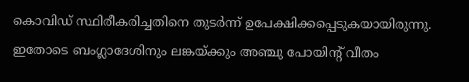കൊവിഡ് സ്ഥിരീകരിച്ചതിനെ തുടര്‍ന്ന് ഉപേക്ഷിക്കപ്പെടുകയായിരുന്നു. ഇതോടെ ബംഗ്ലാദേശിനും ലങ്കയ്ക്കും അഞ്ചു പോയിന്റ് വീതം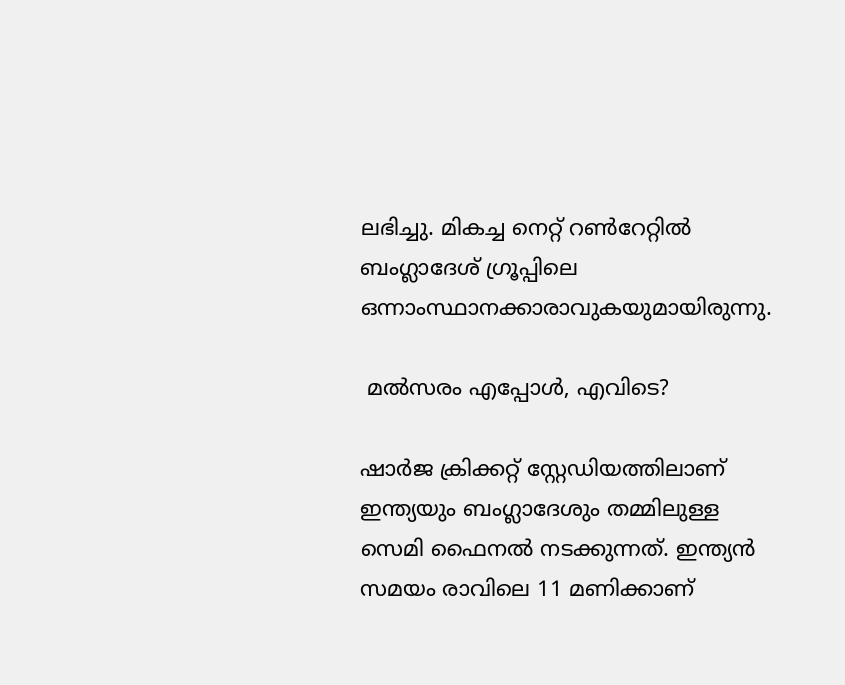ലഭിച്ചു. മികച്ച നെറ്റ് റണ്‍റേറ്റില്‍ ബംഗ്ലാദേശ് ഗ്രൂപ്പിലെ ഒന്നാംസ്ഥാനക്കാരാവുകയുമായിരുന്നു.

 മല്‍സരം എപ്പോള്‍, എവിടെ?

ഷാര്‍ജ ക്രിക്കറ്റ് സ്റ്റേഡിയത്തിലാണ് ഇന്ത്യയും ബംഗ്ലാദേശും തമ്മിലുള്ള സെമി ഫൈനല്‍ നടക്കുന്നത്. ഇന്ത്യന്‍ സമയം രാവിലെ 11 മണിക്കാണ്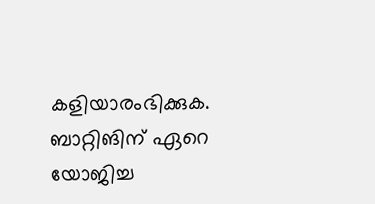കളിയാരംഭിക്കുക.
ബാറ്റിങിന് ഏറെ യോജിച്ച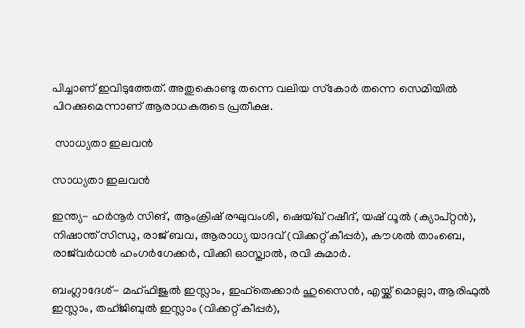പിച്ചാണ് ഇവിടുത്തേത്. അതുകൊണ്ടു തന്നെ വലിയ സ്‌കോര്‍ തന്നെ സെമിയില്‍ പിറക്കുമെന്നാണ് ആരാധകരുടെ പ്രതീക്ഷ.

 സാധ്യതാ ഇലവന്‍

സാധ്യതാ ഇലവന്‍

ഇന്ത്യ- ഹര്‍നൂര്‍ സിങ്, ആംക്രിഷ് രഘുവംശി, ഷെയ്ഖ് റഷീദ്, യഷ് ധൂല്‍ (ക്യാപ്റ്റന്‍), നിഷാന്ത് സിന്ധു, രാജ് ബവ, ആരാധ്യ യാദവ് (വിക്കറ്റ് കീപ്പര്‍), കൗശല്‍ താംബെ, രാജ്‌വര്‍ധന്‍ ഹംഗര്‍ഗേക്കര്‍, വിക്കി ഓസ്ത്വാല്‍, രവി കുമാര്‍.

ബംഗ്ലാദേശ്- മഹ്ഫിജുല്‍ ഇസ്ലാം, ഇഫ്‌തെക്കാര്‍ ഹുസൈന്‍, എയ്ക്ക് മൊല്ലാ, ആരിഫുല്‍ ഇസ്ലാം, തഹ്ജിബുല്‍ ഇസ്ലാം (വിക്കറ്റ് കീപ്പര്‍),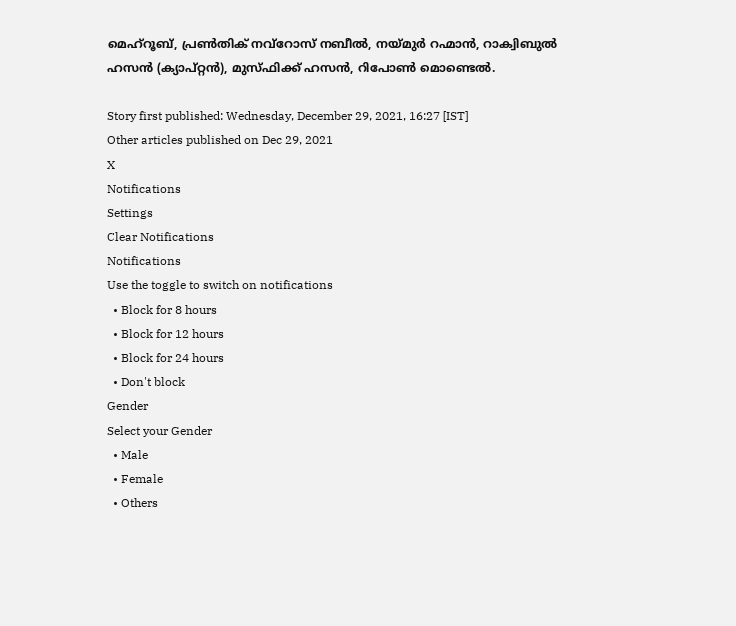മെഹ്‌റൂബ്, പ്രണ്‍തിക് നവ്‌റോസ് നബീല്‍, നയ്മുര്‍ റഹ്മാന്‍, റാക്വിബുല്‍ ഹസന്‍ (ക്യാപ്റ്റന്‍), മുസ്ഫിക്ക് ഹസന്‍, റിപോണ്‍ മൊണ്ടെല്‍.

Story first published: Wednesday, December 29, 2021, 16:27 [IST]
Other articles published on Dec 29, 2021
X
Notifications
Settings
Clear Notifications
Notifications
Use the toggle to switch on notifications
  • Block for 8 hours
  • Block for 12 hours
  • Block for 24 hours
  • Don't block
Gender
Select your Gender
  • Male
  • Female
  • Others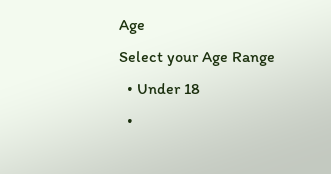Age
Select your Age Range
  • Under 18
  •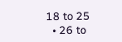18 to 25
  • 26 to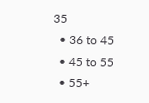35
  • 36 to 45
  • 45 to 55
  • 55+